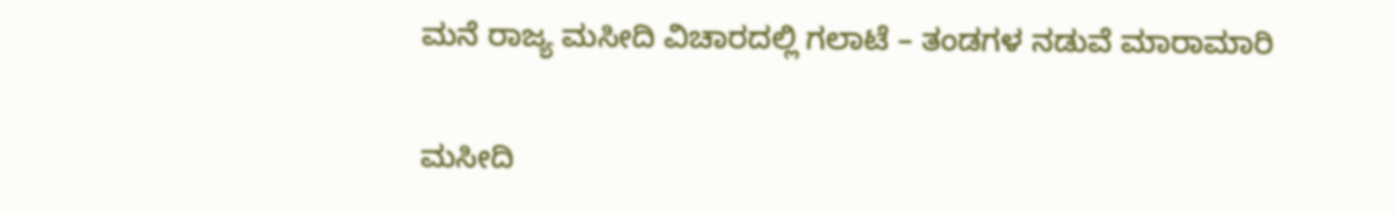ಮನೆ ರಾಜ್ಯ ಮಸೀದಿ ವಿಚಾರದಲ್ಲಿ ಗಲಾಟೆ – ತಂಡಗಳ ನಡುವೆ ಮಾರಾಮಾರಿ

ಮಸೀದಿ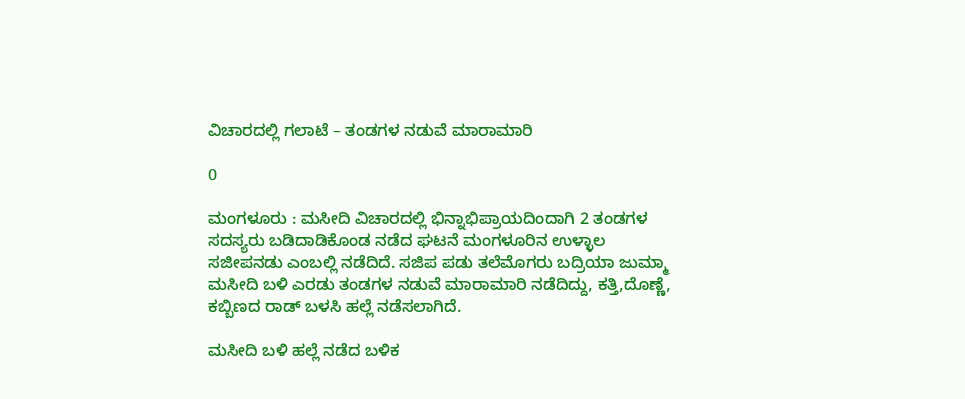ವಿಚಾರದಲ್ಲಿ ಗಲಾಟೆ – ತಂಡಗಳ ನಡುವೆ ಮಾರಾಮಾರಿ

0

ಮಂಗಳೂರು : ಮಸೀದಿ ವಿಚಾರದಲ್ಲಿ ಭಿನ್ನಾಭಿಪ್ರಾಯದಿಂದಾಗಿ 2 ತಂಡಗಳ‌ ಸದಸ್ಯರು ಬಡಿದಾಡಿಕೊಂಡ ನಡೆದ ಘಟನೆ ಮಂಗಳೂರಿನ ಉಳ್ಳಾಲ ಸಜೀಪ‌ನಡು ಎಂಬಲ್ಲಿ ನಡೆದಿದೆ. ಸಜಿಪ ಪಡು ತಲೆಮೊಗರು ಬದ್ರಿಯಾ ಜುಮ್ಮಾ ಮಸೀದಿ ಬಳಿ ಎರಡು ತಂಡಗಳ ನಡುವೆ ಮಾರಾಮಾರಿ ನಡೆದಿದ್ದು, ಕತ್ತಿ,ದೊಣ್ಣೆ, ಕಬ್ಬಿಣದ ರಾಡ್ ಬಳಸಿ ಹಲ್ಲೆ ನಡೆಸಲಾಗಿದೆ.

ಮಸೀದಿ ಬಳಿ ಹಲ್ಲೆ ನಡೆದ ಬಳಿಕ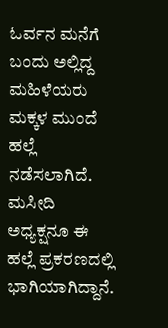ಓರ್ವನ ಮನೆಗೆ ಬಂದು ಅಲ್ಲಿದ್ದ ಮಹಿಳೆಯರು ಮಕ್ಕಳ‌ ಮುಂದೆ ಹಲ್ಲೆ‌ ನಡೆಸಲಾಗಿದೆ. ಮಸೀದಿ‌ ಅಧ್ಯಕ್ಷನೂ ಈ‌ ಹಲ್ಲೆ ಪ್ರಕರಣದಲ್ಲಿ ಭಾಗಿಯಾಗಿದ್ದಾನೆ.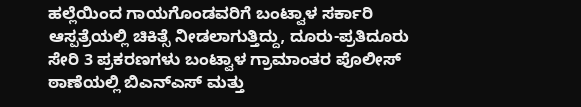ಹಲ್ಲೆಯಿಂದ ಗಾಯಗೊಂಡವರಿಗೆ ಬಂಟ್ವಾಳ ಸರ್ಕಾರಿ ಆಸ್ಪತ್ರೆಯಲ್ಲಿ ಚಿಕಿತ್ಸೆ ನೀಡಲಾಗುತ್ತಿದ್ದು, ದೂರು-ಪ್ರತಿದೂರು ಸೇರಿ 3 ಪ್ರಕರಣಗಳು ಬಂಟ್ವಾಳ ಗ್ರಾಮಾಂತರ ಪೊಲೀಸ್ ಠಾಣೆಯಲ್ಲಿ ಬಿಎನ್‌ಎಸ್‌ ಮತ್ತು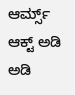ಆರ್ಮ್ಸ್‌ ಆಕ್ಟ್‌ ಅಡಿ ಅಡಿ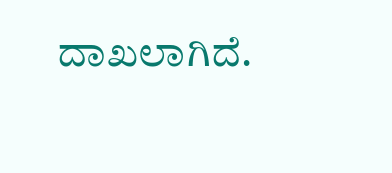ದಾಖಲಾಗಿದೆ.